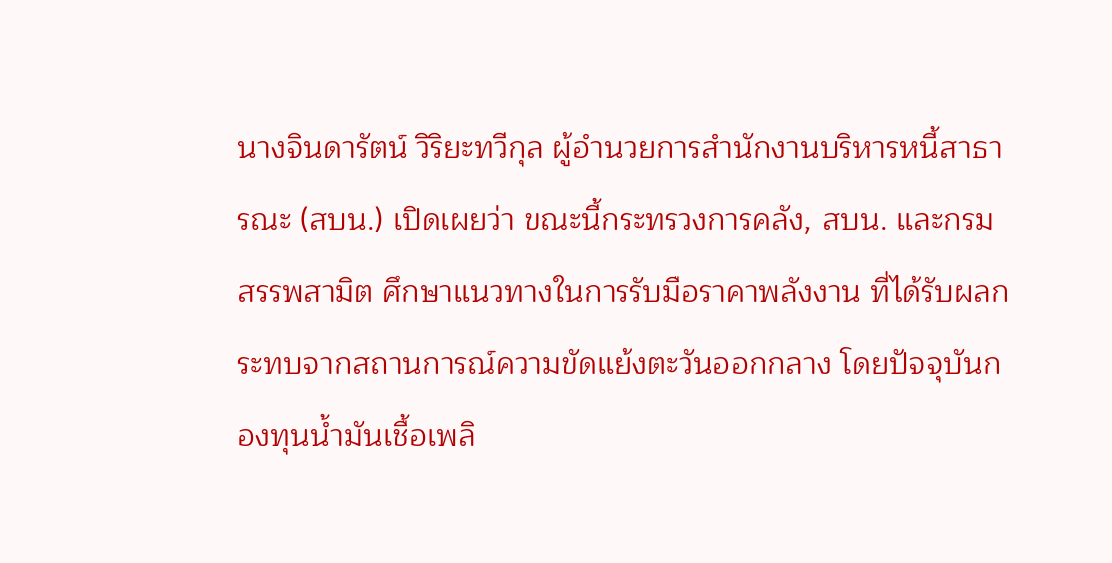นางจินดารัตน์ วิริยะทวีกุล ผู้อำนวยการสำนักงานบริหารหนี้สาธารณะ (สบน.) เปิดเผยว่า ขณะนี้กระทรวงการคลัง, สบน. และกรมสรรพสามิต ศึกษาแนวทางในการรับมือราคาพลังงาน ที่ได้รับผลกระทบจากสถานการณ์ความขัดแย้งตะวันออกกลาง โดยปัจจุบันกองทุนน้ำมันเชื้อเพลิ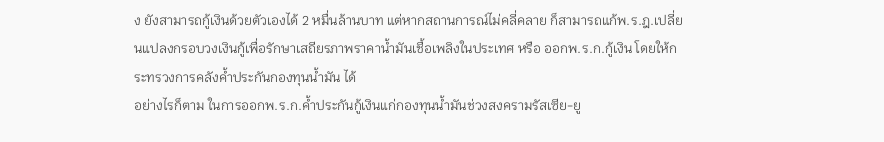ง ยังสามารถกู้เงินด้วยตัวเองได้ 2 หมื่นล้านบาท แต่หากสถานการณ์ไม่คลี่คลาย ก็สามารถแก้พ.ร.ฎ.เปลี่ยนแปลงกรอบวงเงินกู้เพื่อรักษาเสถียรภาพราคาน้ำมันเชื้อเพลิงในประเทศ หรือ ออกพ.ร.ก.กู้เงิน โดยให้กระทรวงการคลังค้ำประกันกองทุนน้ำมัน ได้
อย่างไรก็ตาม ในการออกพ.ร.ก.ค้ำประกันกู้เงินแก่กองทุนน้ำมันช่วงสงครามรัสเซีย-ยู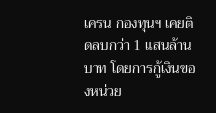เครน กองทุนฯ เคยติดลบกว่า 1 แสนล้านบาท โดยการกู้เงินของหน่วย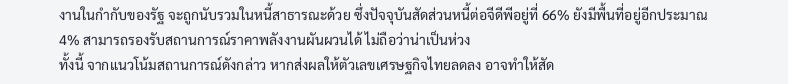งานในกำกับของรัฐ จะถูกนับรวมในหนี้สาธารณะด้วย ซึ่งปัจจุบันสัดส่วนหนี้ต่อจีดีพีอยู่ที่ 66% ยังมีพื้นที่อยู่อีกประมาณ 4% สามารถรองรับสถานการณ์ราคาพลังงานผันผวนได้ ไม่ถือว่าน่าเป็นห่วง
ทั้งนี้ จากแนวโน้มสถานการณ์ดังกล่าว หากส่งผลให้ตัวเลขเศรษฐกิจไทยลดลง อาจทำให้สัด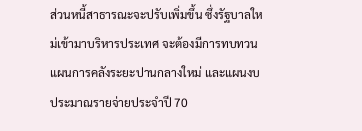ส่วนหนี้สาธารณะจะปรับเพิ่มขึ้น ซึ่งรัฐบาลใหม่เข้ามาบริหารประเทศ จะต้องมีการทบทวนแผนการคลังระยะปานกลางใหม่ และแผนงบประมาณรายจ่ายประจำปี 70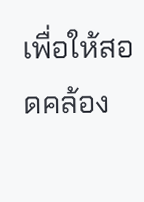เพื่อให้สอดคล้อง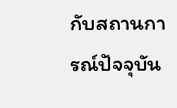กับสถานการณ์ปัจจุบัน